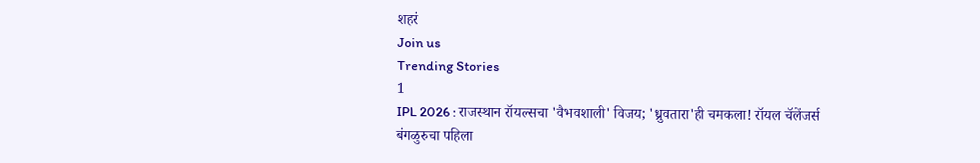शहरं
Join us
Trending Stories
1
IPL 2026 : राजस्थान रॉयल्सचा 'वैभवशाली' विजय; 'ध्रुवतारा'ही चमकला! रॉयल चॅलेंजर्स बंगळुरुचा पहिला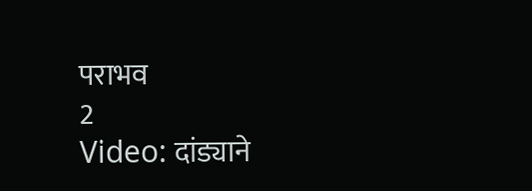पराभव
2
Video: दांड्याने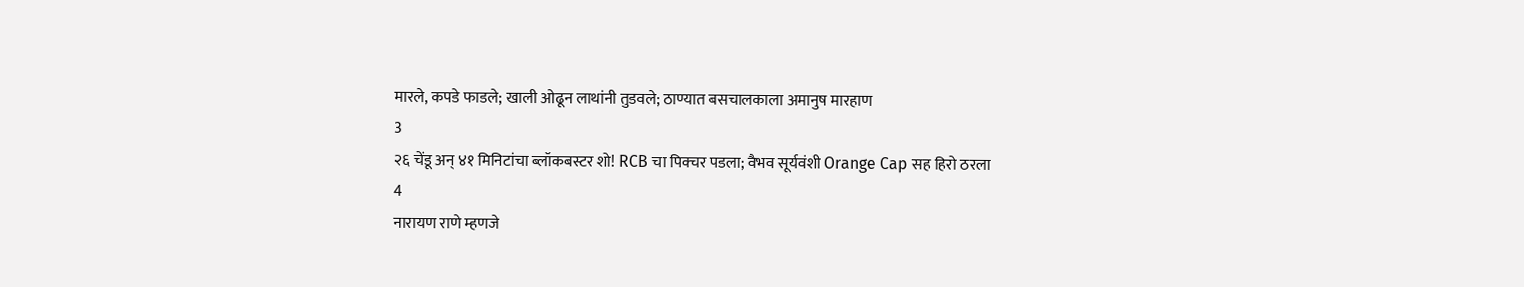मारले, कपडे फाडले; खाली ओढून लाथांनी तुडवले; ठाण्यात बसचालकाला अमानुष मारहाण
3
२६ चेंडू अन् ४१ मिनिटांचा ब्लॉकबस्टर शो! RCB चा पिक्चर पडला; वैभव सूर्यवंशी Orange Cap सह हिरो ठरला
4
नारायण राणे म्हणजे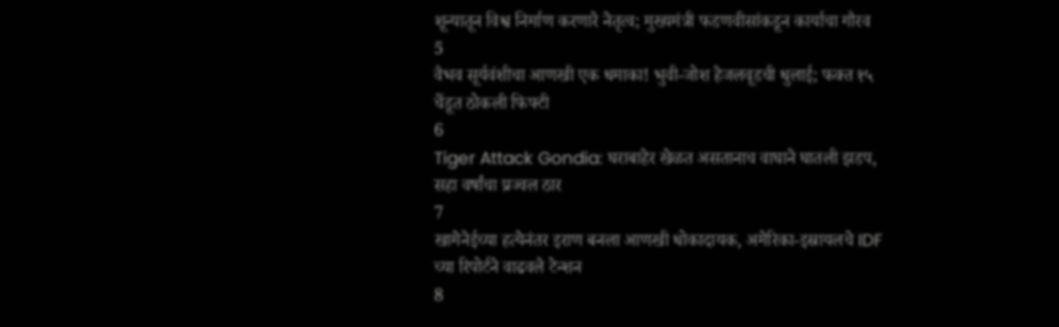शून्यातून विश्व निर्माण करणारे नेतृत्व; मुख्यमंत्री फडणवीसांकडून कार्याचा गौरव
5
वैभव सूर्यवंशीचा आणखी एक धमाका! भुवी-जोश हेजलवूडची धुलाई; फक्त १५ चेंडूत ठोकली फिफ्टी
6
Tiger Attack Gondia: घराबाहेर खेळत असतानाच वाघाने घातली झडप, सहा वर्षांचा प्रज्वल ठार
7
खामेनेईच्या हत्येनंतर इराण बनला आणखी धोकादायक, अमेरिका-इस्रायलचे IDF च्या रिपोर्टने वाढवले टेन्शन
8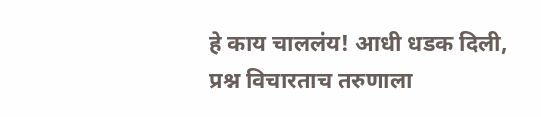हे काय चाललंय! आधी धडक दिली, प्रश्न विचारताच तरुणाला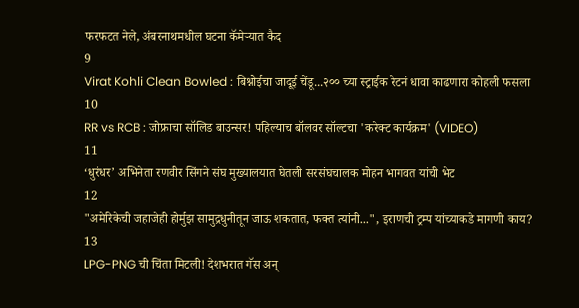फरफटत नेले, अंबरनाथमधील घटना कॅमेऱ्यात कैद
9
Virat Kohli Clean Bowled : बिश्नोईचा जादूई चेंडू...२०० च्या स्ट्राईक रेटनं धावा काढणारा कोहली फसला
10
RR vs RCB : जोफ्राचा सॉलिड बाउन्सर! पहिल्याच बॉलवर सॉल्टचा 'करेक्ट कार्यक्रम' (VIDEO)
11
‘धुरंधर’ अभिनेता रणवीर सिंगने संघ मुख्यालयात घेतली सरसंघचालक मोहन भागवत यांची भेट
12
"अमेरिकेची जहाजेही होर्मुझ सामुद्रधुनीतून जाऊ शकतात, फक्त त्यांनी...", इराणची ट्रम्प यांच्याकडे मागणी काय?
13
LPG-PNG ची चिंता मिटली! देशभरात गॅस अन्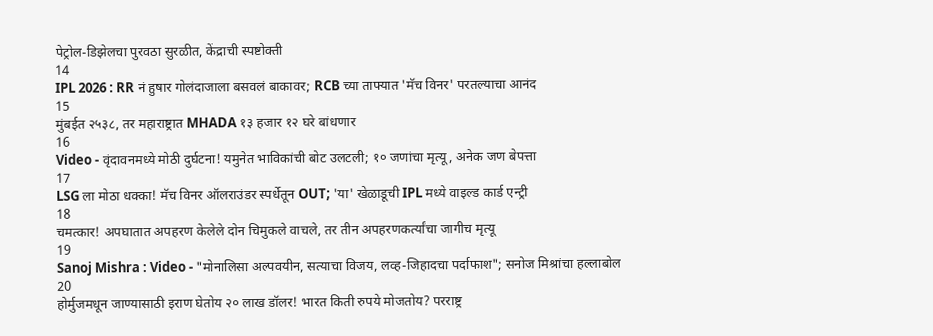पेट्रोल-डिझेलचा पुरवठा सुरळीत, केंद्राची स्पष्टोक्ती
14
IPL 2026 : RR नं हुषार गोलंदाजाला बसवलं बाकावर; RCB च्या ताफ्यात 'मॅच विनर' परतल्याचा आनंद
15
मुंबईत २५३८, तर महाराष्ट्रात MHADA १३ हजार १२ घरे बांधणार
16
Video - वृंदावनमध्ये मोठी दुर्घटना! यमुनेत भाविकांची बोट उलटली; १० जणांचा मृत्यू, अनेक जण बेपत्ता
17
LSG ला मोठा धक्का! मॅच विनर ऑलराउंडर स्पर्धेतून OUT; 'या' खेळाडूची IPL मध्ये वाइल्ड कार्ड एन्ट्री
18
चमत्कार! अपघातात अपहरण केलेले दोन चिमुकले वाचले, तर तीन अपहरणकर्त्यांचा जागीच मृत्यू
19
Sanoj Mishra : Video - "मोनालिसा अल्पवयीन, सत्याचा विजय, लव्ह-जिहादचा पर्दाफाश"; सनोज मिश्रांचा हल्लाबोल
20
होर्मुजमधून जाण्यासाठी इराण घेतोय २० लाख डॉलर! भारत किती रुपये मोजतोय? परराष्ट्र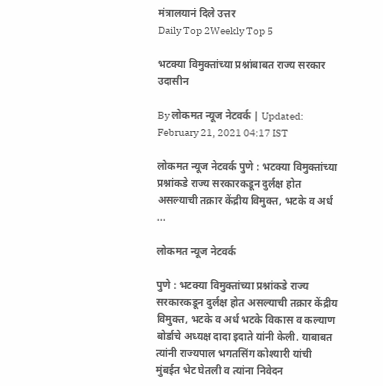मंत्रालयानं दिले उत्तर
Daily Top 2Weekly Top 5

भटक्या विमुक्तांच्या प्रश्नांबाबत राज्य सरकार उदासीन

By लोकमत न्यूज नेटवर्क | Updated: February 21, 2021 04:17 IST

लोकमत न्यूज नेटवर्क पुणे : भटक्या विमुक्तांच्या प्रश्नांकडे राज्य सरकारकडून दुर्लक्ष होत असल्याची तक्रार केंद्रीय विमुक्त, भटके व अर्ध ...

लोकमत न्यूज नेटवर्क

पुणे : भटक्या विमुक्तांच्या प्रश्नांकडे राज्य सरकारकडून दुर्लक्ष होत असल्याची तक्रार केंद्रीय विमुक्त, भटके व अर्ध भटके विकास व कल्याण बोर्डाचे अध्यक्ष दादा इदाते यांनी केली. याबाबत त्यांनी राज्यपाल भगतसिंग कोश्यारी यांची मुंबईत भेट घेतली व त्यांना निवेदन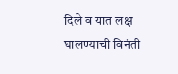दिले व यात लक्ष घालण्याची विनंती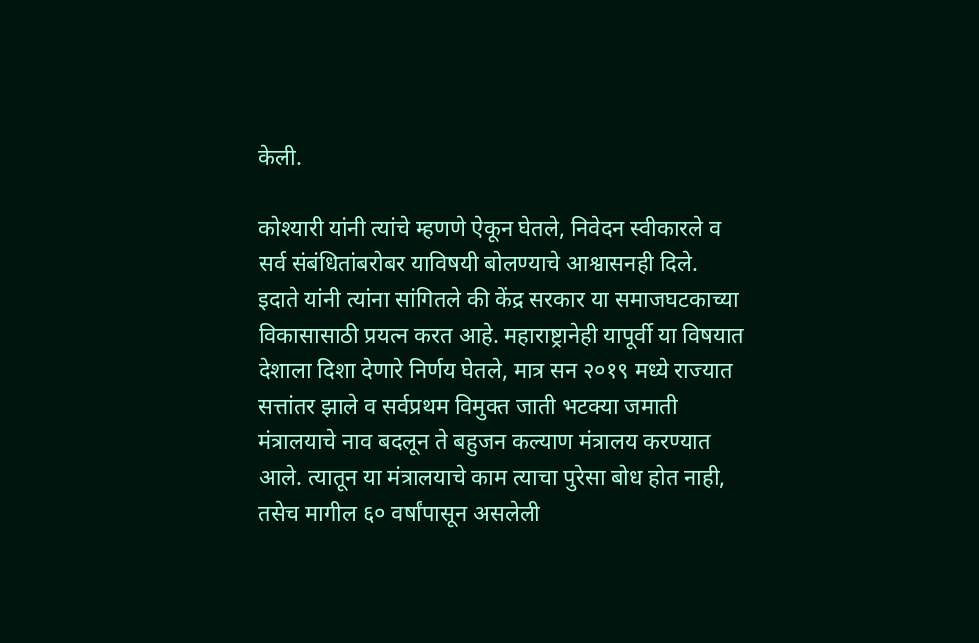केली.

कोश्यारी यांनी त्यांचे म्हणणे ऐकून घेतले, निवेदन स्वीकारले व सर्व संबंधितांबरोबर याविषयी बोलण्याचे आश्वासनही दिले. इदाते यांनी त्यांना सांगितले की केंद्र सरकार या समाजघटकाच्या विकासासाठी प्रयत्न करत आहे. महाराष्ट्रानेही यापूर्वी या विषयात देशाला दिशा देणारे निर्णय घेतले, मात्र सन २०१९ मध्ये राज्यात सत्तांतर झाले व सर्वप्रथम विमुक्त जाती भटक्या जमाती मंत्रालयाचे नाव बदलून ते बहुजन कल्याण मंत्रालय करण्यात आले. त्यातून या मंत्रालयाचे काम त्याचा पुरेसा बोध होत नाही, तसेच मागील ६० वर्षांपासून असलेली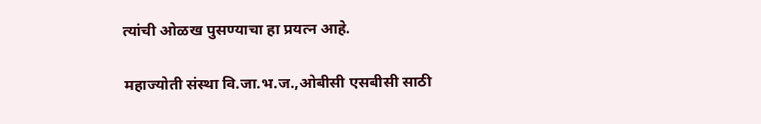त्यांची ओळख पुसण्याचा हा प्रयत्न आहे.

महाज्योती संस्था वि.जा.भ.ज.,ओबीसी एसबीसी साठी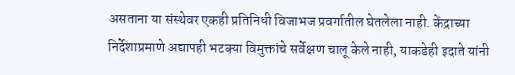असताना या संस्थेवर एकही प्रतिनिधी विजाभज प्रवर्गातील घेतलेला नाही. केंद्राच्या निर्देशाप्रमाणे अद्यापही भटक्या विमुक्तांचे सर्वेक्षण चालू केले नाही, याकडेही इदाते यांनी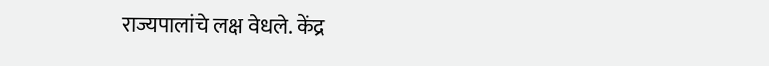राज्यपालांचे लक्ष वेधले. केंद्र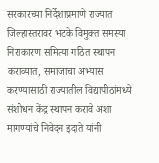सरकारच्या निर्देशाप्रमाणे राज्यात जिल्हास्तरावर भटके विमुक्त समस्या निराकारण समित्या गठित स्थापन कराव्यात, समाजाचा अभ्यास करण्यासाठी राज्यातील विद्यापीठांमध्ये संशोधन केंद्र स्थापन करावे अशा मागण्यांचे निवेदन इदाते यांनी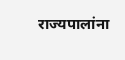राज्यपालांना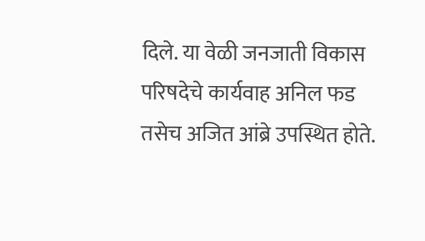दिले. या वेळी जनजाती विकास परिषदेचे कार्यवाह अनिल फड तसेच अजित आंब्रे उपस्थित होते.